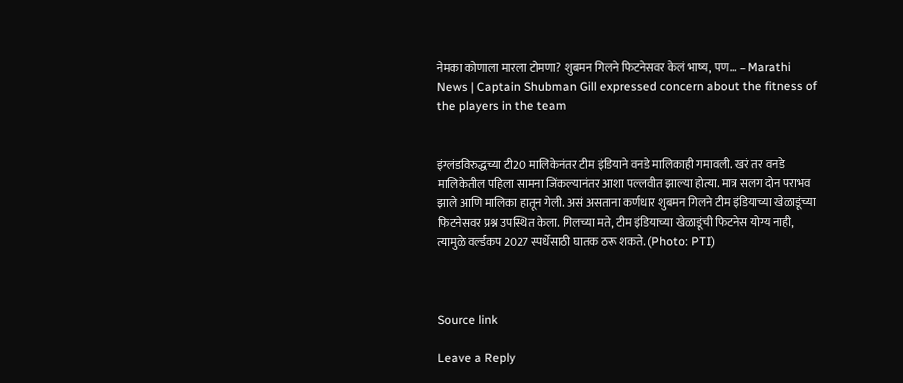नेमका कोणाला मारला टोमणा? शुबमन गिलने फिटनेसवर केलं भाष्य, पण… – Marathi News | Captain Shubman Gill expressed concern about the fitness of the players in the team


इंग्लंडविरुद्धच्या टी20 मालिकेनंतर टीम इंडियाने वनडे मालिकाही गमावली. खरं तर वनडे मालिकेतील पहिला सामना जिंकल्यानंतर आशा पल्लवीत झाल्या होत्या. मात्र सलग दोन पराभव झाले आणि मालिका हातून गेली. असं असताना कर्णधार शुबमन गिलने टीम इंडियाच्या खेळाडूंच्या फिटनेसवर प्रश्न उपस्थित केला. गिलच्या मते, टीम इंडियाच्या खेळाडूंची फिटनेस योग्य नाही, त्यामुळे वर्ल्डकप 2027 स्पर्धेसाठी घातक ठरू शकते. (Photo: PTI)



Source link

Leave a Reply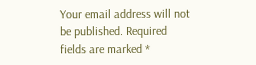Your email address will not be published. Required fields are marked *